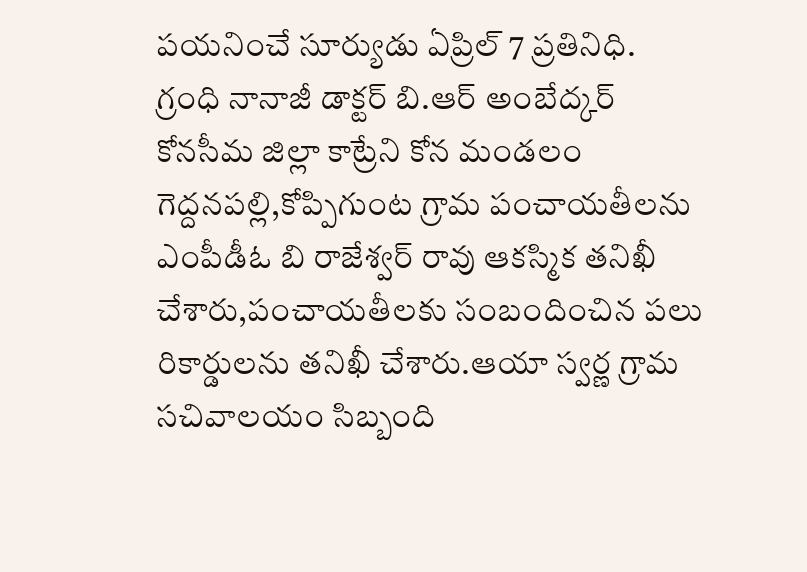పయనించే సూర్యుడు ఏప్రిల్ 7 ప్రతినిధి. గ్రంధి నానాజీ డాక్టర్ బి.ఆర్ అంబేద్కర్ కోనసీమ జిల్లా కాట్రేని కోన మండలం
గెద్దనపల్లి,కోప్పిగుంట గ్రామ పంచాయతీలను ఎంపీడీఓ బి రాజేశ్వర్ రావు ఆకస్మిక తనిఖీ చేశారు,పంచాయతీలకు సంబందించిన పలు రికార్డులను తనిఖీ చేశారు.ఆయా స్వర్ణ గ్రామ సచివాలయం సిబ్బంది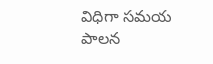విధిగా సమయ పాలన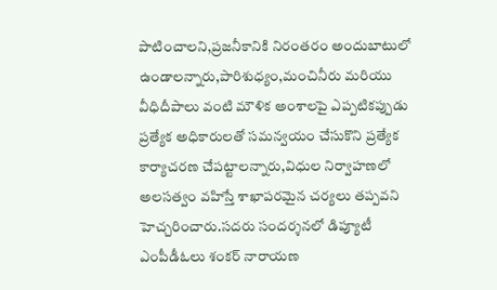పాటించాలని,ప్రజనీకానికి నిరంతరం అందుబాటులో ఉండాలన్నారు,పారిశుధ్యం,మంచినీరు మరియు వీధిదీపాలు వంటి మౌళిక అంశాలపై ఎప్పటికప్పుడు ప్రత్యేక అధికారులతో సమన్వయం చేసుకొని ప్రత్యేక కార్యాచరణ చేపట్టాలన్నారు,విధుల నిర్వాహణలో అలసత్వం వహిస్తే శాఖాపరమైన చర్యలు తప్పవని హెచ్చరించారు.సదరు సందర్శనలో డిప్యూటీ ఎంపీడీఓలు శంకర్ నారాయణ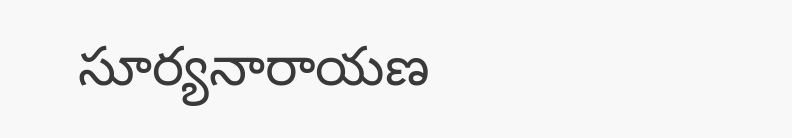సూర్యనారాయణ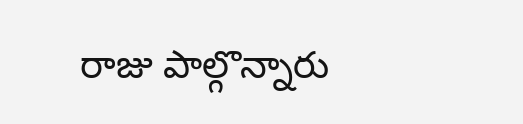రాజు పాల్గొన్నారు